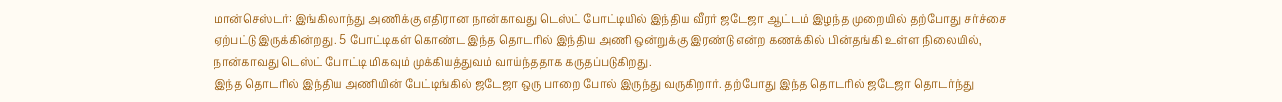மான்செஸ்டர்: இங்கிலாந்து அணிக்கு எதிரான நான்காவது டெஸ்ட் போட்டியில் இந்திய வீரர் ஜடேஜா ஆட்டம் இழந்த முறையில் தற்போது சர்ச்சை ஏற்பட்டு இருக்கின்றது. 5 போட்டிகள் கொண்ட இந்த தொடரில் இந்திய அணி ஒன்றுக்கு இரண்டு என்ற கணக்கில் பின்தங்கி உள்ள நிலையில், நான்காவது டெஸ்ட் போட்டி மிகவும் முக்கியத்துவம் வாய்ந்ததாக கருதப்படுகிறது.
இந்த தொடரில் இந்திய அணியின் பேட்டிங்கில் ஜடேஜா ஒரு பாறை போல் இருந்து வருகிறார். தற்போது இந்த தொடரில் ஜடேஜா தொடர்ந்து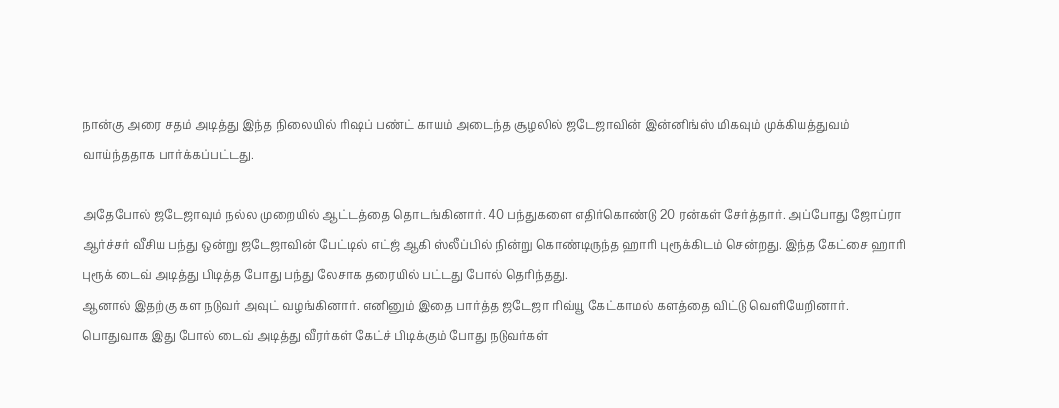நான்கு அரை சதம் அடித்து இந்த நிலையில் ரிஷப் பண்ட் காயம் அடைந்த சூழலில் ஜடேஜாவின் இன்னிங்ஸ் மிகவும் முக்கியத்துவம் வாய்ந்ததாக பார்க்கப்பட்டது.

அதேபோல் ஜடேஜாவும் நல்ல முறையில் ஆட்டத்தை தொடங்கினார். 40 பந்துகளை எதிர்கொண்டு 20 ரன்கள் சேர்த்தார். அப்போது ஜோப்ரா ஆர்ச்சர் வீசிய பந்து ஒன்று ஜடேஜாவின் பேட்டில் எட்ஜ் ஆகி ஸ்லீப்பில் நின்று கொண்டிருந்த ஹாரி புரூக்கிடம் சென்றது. இந்த கேட்சை ஹாரி புரூக் டைவ் அடித்து பிடித்த போது பந்து லேசாக தரையில் பட்டது போல் தெரிந்தது.
ஆனால் இதற்கு கள நடுவர் அவுட் வழங்கினார். எனினும் இதை பார்த்த ஜடேஜா ரிவ்யூ கேட்காமல் களத்தை விட்டு வெளியேறினார். பொதுவாக இது போல் டைவ் அடித்து வீரர்கள் கேட்ச் பிடிக்கும் போது நடுவர்கள்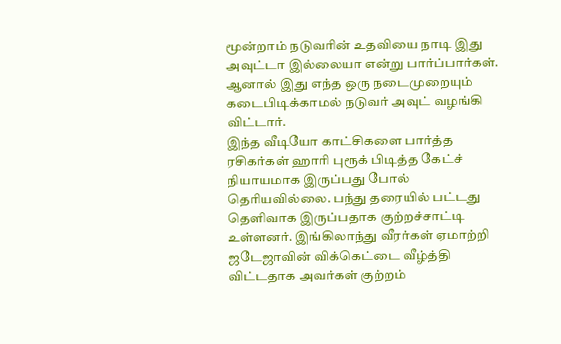மூன்றாம் நடுவரின் உதவியை நாடி இது அவுட்டா இல்லையா என்று பார்ப்பார்கள். ஆனால் இது எந்த ஒரு நடைமுறையும் கடைபிடிக்காமல் நடுவர் அவுட் வழங்கி விட்டார்.
இந்த வீடியோ காட்சிகளை பார்த்த ரசிகர்கள் ஹாரி புரூக் பிடித்த கேட்ச் நியாயமாக இருப்பது போல் தெரியவில்லை. பந்து தரையில் பட்டது தெளிவாக இருப்பதாக குற்றச்சாட்டி உள்ளனர். இங்கிலாந்து வீரர்கள் ஏமாற்றி ஜடேஜாவின் விக்கெட்டை வீழ்த்தி விட்டதாக அவர்கள் குற்றம்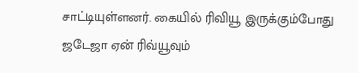சாட்டியுள்ளனர். கையில் ரிவியூ இருக்கும்போது ஜடேஜா ஏன் ரிவ்யூவும்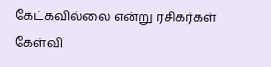கேட்கவில்லை என்று ரசிகர்கள் கேள்வி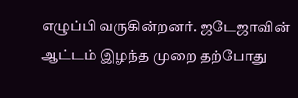எழுப்பி வருகின்றனர். ஜடேஜாவின் ஆட்டம் இழந்த முறை தற்போது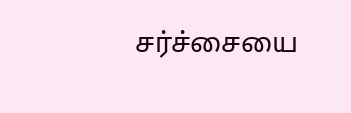சர்ச்சையை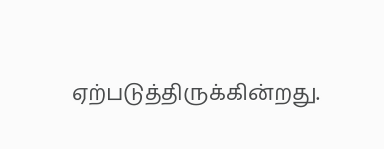ஏற்படுத்திருக்கின்றது.